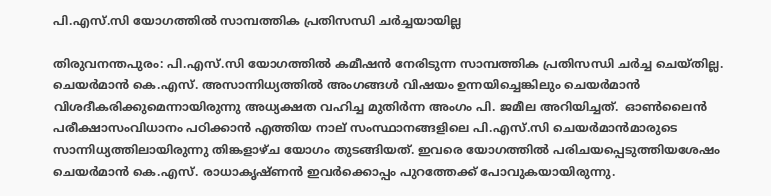പി.എസ്.സി യോഗത്തില്‍ സാമ്പത്തിക പ്രതിസന്ധി ചര്‍ച്ചയായില്ല

തിരുവനന്തപുരം: പി.എസ്.സി യോഗത്തില്‍ കമീഷന്‍ നേരിടുന്ന സാമ്പത്തിക പ്രതിസന്ധി ചര്‍ച്ച ചെയ്തില്ല. ചെയര്‍മാന്‍ കെ.എസ്. അസാന്നിധ്യത്തില്‍ അംഗങ്ങള്‍ വിഷയം ഉന്നയിച്ചെങ്കിലും ചെയര്‍മാന്‍ വിശദീകരിക്കുമെന്നായിരുന്നു അധ്യക്ഷത വഹിച്ച മുതിര്‍ന്ന അംഗം പി. ജമീല അറിയിച്ചത്.  ഓണ്‍ലൈന്‍ പരീക്ഷാസംവിധാനം പഠിക്കാന്‍ എത്തിയ നാല് സംസ്ഥാനങ്ങളിലെ പി.എസ്.സി ചെയര്‍മാന്‍മാരുടെ സാന്നിധ്യത്തിലായിരുന്നു തിങ്കളാഴ്ച യോഗം തുടങ്ങിയത്. ഇവരെ യോഗത്തില്‍ പരിചയപ്പെടുത്തിയശേഷം ചെയര്‍മാന്‍ കെ.എസ്. രാധാകൃഷ്ണന്‍ ഇവര്‍ക്കൊപ്പം പുറത്തേക്ക് പോവുകയായിരുന്നു.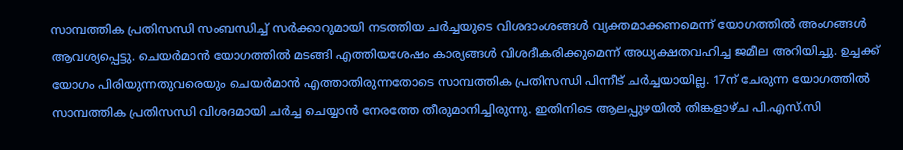സാമ്പത്തിക പ്രതിസന്ധി സംബന്ധിച്ച് സര്‍ക്കാറുമായി നടത്തിയ ചര്‍ച്ചയുടെ വിശദാംശങ്ങള്‍ വ്യക്തമാക്കണമെന്ന് യോഗത്തില്‍ അംഗങ്ങള്‍ ആവശ്യപ്പെട്ടു. ചെയര്‍മാന്‍ യോഗത്തില്‍ മടങ്ങി എത്തിയശേഷം കാര്യങ്ങള്‍ വിശദീകരിക്കുമെന്ന് അധ്യക്ഷതവഹിച്ച ജമീല അറിയിച്ചു. ഉച്ചക്ക് യോഗം പിരിയുന്നതുവരെയും ചെയര്‍മാന്‍ എത്താതിരുന്നതോടെ സാമ്പത്തിക പ്രതിസന്ധി പിന്നീട് ചര്‍ച്ചയായില്ല. 17ന് ചേരുന്ന യോഗത്തില്‍ സാമ്പത്തിക പ്രതിസന്ധി വിശദമായി ചര്‍ച്ച ചെയ്യാന്‍ നേരത്തേ തീരുമാനിച്ചിരുന്നു. ഇതിനിടെ ആലപ്പുഴയില്‍ തിങ്കളാഴ്ച പി.എസ്.സി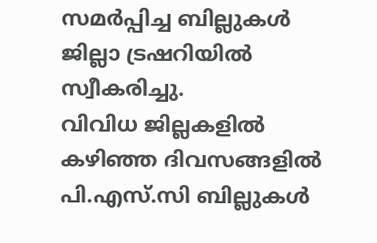സമര്‍പ്പിച്ച ബില്ലുകള്‍ ജില്ലാ ട്രഷറിയില്‍ സ്വീകരിച്ചു.
വിവിധ ജില്ലകളില്‍ കഴിഞ്ഞ ദിവസങ്ങളില്‍ പി.എസ്.സി ബില്ലുകള്‍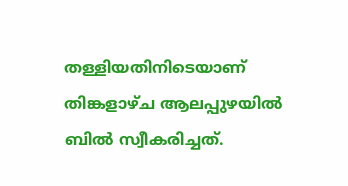തള്ളിയതിനിടെയാണ് തിങ്കളാഴ്ച ആലപ്പുഴയില്‍ ബില്‍ സ്വീകരിച്ചത്.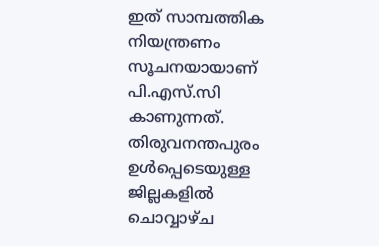ഇത് സാമ്പത്തിക നിയന്ത്രണം സൂചനയായാണ് പി.എസ്.സി കാണുന്നത്. തിരുവനന്തപുരം ഉള്‍പ്പെടെയുള്ള ജില്ലകളില്‍ ചൊവ്വാഴ്ച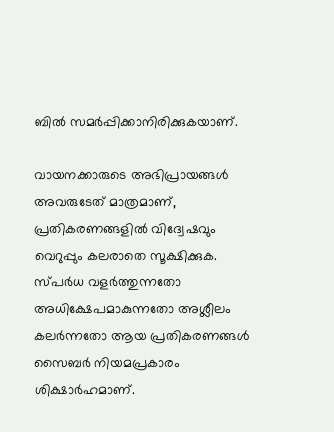ബില്‍ സമര്‍പ്പിക്കാനിരിക്കുകയാണ്.

വായനക്കാരുടെ അഭിപ്രായങ്ങള്‍ അവരുടേത് മാത്രമാണ്, പ്രതികരണങ്ങളിൽ വിദ്വേഷവും വെറുപ്പും കലരാതെ സൂക്ഷിക്കുക. സ്പർധ വളർത്തുന്നതോ അധിക്ഷേപമാകുന്നതോ അശ്ലീലം കലർന്നതോ ആയ പ്രതികരണങ്ങൾ സൈബർ നിയമപ്രകാരം ശിക്ഷാർഹമാണ്.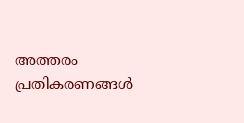അത്തരം പ്രതികരണങ്ങൾ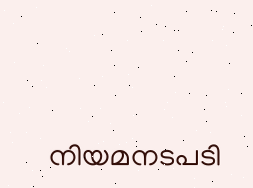നിയമനടപടി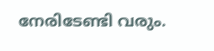നേരിടേണ്ടി വരും.